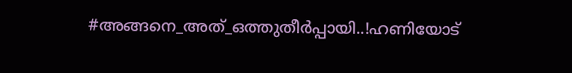#അങ്ങനെ_അത്_ഒത്തുതീർപ്പായി..!ഹണിയോട്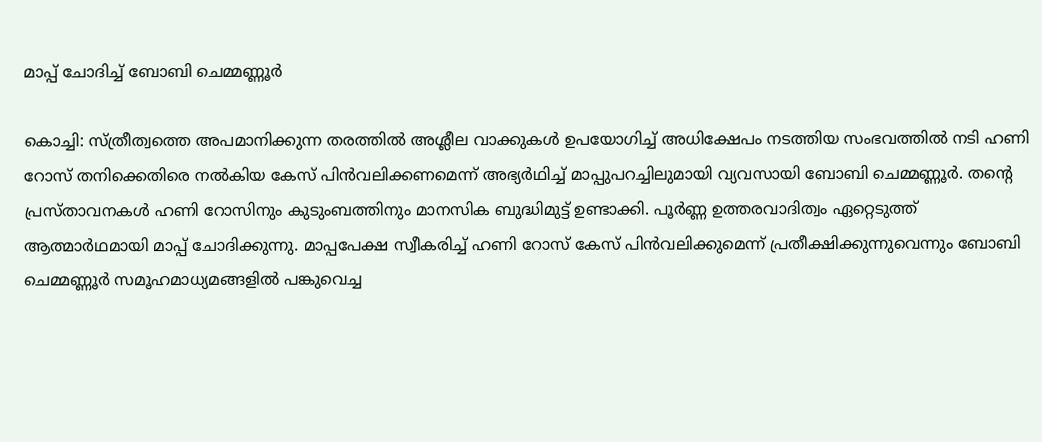മാപ്പ് ചോദിച്ച് ബോബി ചെമ്മണ്ണൂർ

കൊച്ചി: സ്ത്രീത്വത്തെ അപമാനിക്കുന്ന തരത്തില്‍ അശ്ലീല വാക്കുകള്‍ ഉപയോഗിച്ച് അധിക്ഷേപം നടത്തിയ സംഭവത്തില്‍ നടി ഹണി റോസ് തനിക്കെതിരെ നല്‍കിയ കേസ് പിന്‍വലിക്കണമെന്ന് അഭ്യര്‍ഥിച്ച് മാപ്പുപറച്ചിലുമായി വ്യവസായി ബോബി ചെമ്മണ്ണൂര്‍. തന്റെ പ്രസ്താവനകള്‍ ഹണി റോസിനും കുടുംബത്തിനും മാനസിക ബുദ്ധിമുട്ട് ഉണ്ടാക്കി. പൂര്‍ണ്ണ ഉത്തരവാദിത്വം ഏറ്റെടുത്ത് ആത്മാര്‍ഥമായി മാപ്പ് ചോദിക്കുന്നു. മാപ്പപേക്ഷ സ്വീകരിച്ച് ഹണി റോസ് കേസ് പിന്‍വലിക്കുമെന്ന് പ്രതീക്ഷിക്കുന്നുവെന്നും ബോബി ചെമ്മണ്ണൂര്‍ സമൂഹമാധ്യമങ്ങളില്‍ പങ്കുവെച്ച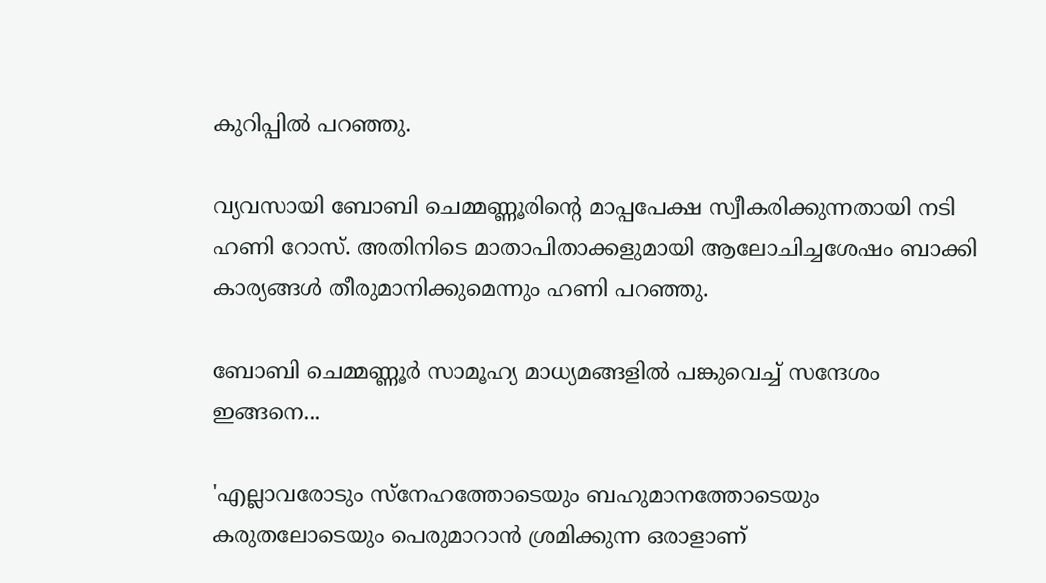കുറിപ്പില്‍ പറഞ്ഞു.

വ്യവസായി ബോബി ചെമ്മണ്ണൂരിന്റെ മാപ്പപേക്ഷ സ്വീകരിക്കുന്നതായി നടി ഹണി റോസ്. അതിനിടെ മാതാപിതാക്കളുമായി ആലോചിച്ചശേഷം ബാക്കി കാര്യങ്ങൾ തീരുമാനിക്കുമെന്നും ഹണി പറഞ്ഞു.

ബോബി ചെമ്മണ്ണൂർ സാമൂഹ്യ മാധ്യമങ്ങളിൽ പങ്കുവെച്ച് സന്ദേശം ഇങ്ങനെ...

'എല്ലാവരോടും സ്‌നേഹത്തോടെയും ബഹുമാനത്തോടെയും കരുതലോടെയും പെരുമാറാന്‍ ശ്രമിക്കുന്ന ഒരാളാണ്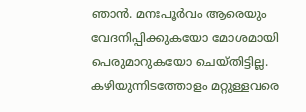ഞാന്‍. മനഃപൂര്‍വം ആരെയും വേദനിപ്പിക്കുകയോ മോശമായി പെരുമാറുകയോ ചെയ്തിട്ടില്ല. കഴിയുന്നിടത്തോളം മറ്റുള്ളവരെ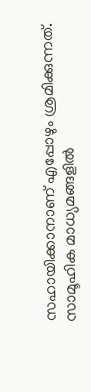സഹായിക്കാനാണ് എപ്പോഴും ശ്രമിക്കുന്നത്. സാമൂഹിക മാധ്യമങ്ങളില്‍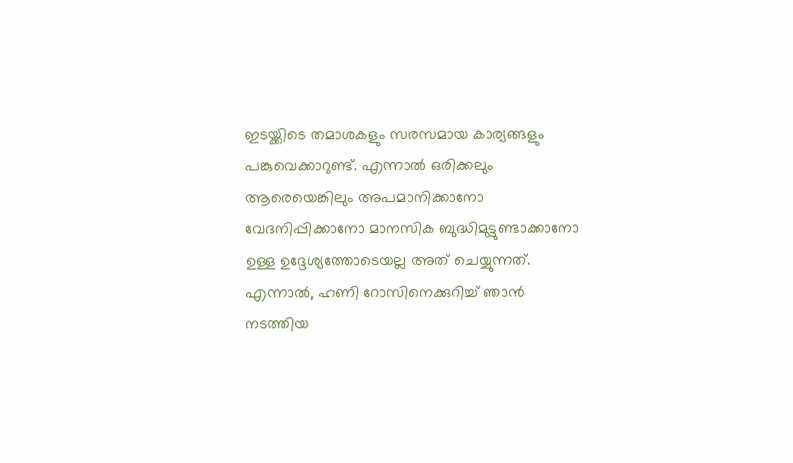ഇടയ്ക്കിടെ തമാശകളും സരസമായ കാര്യങ്ങളും പങ്കുവെക്കാറുണ്ട്. എന്നാല്‍ ഒരിക്കലും ആരെയെങ്കിലും അപമാനിക്കാനോ വേദനിപ്പിക്കാനോ മാനസിക ബുദ്ധിമുട്ടുണ്ടാക്കാനോ ഉള്ള ഉദ്ദേശ്യത്തോടെയല്ല അത് ചെയ്യുന്നത്. എന്നാല്‍, ഹണി റോസിനെക്കുറിച്ച് ഞാന്‍ നടത്തിയ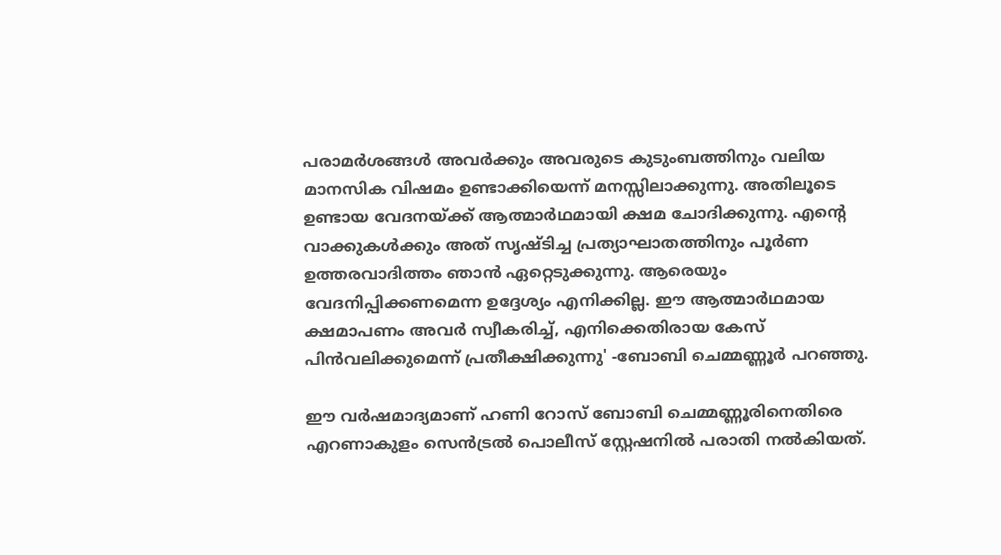പരാമര്‍ശങ്ങള്‍ അവര്‍ക്കും അവരുടെ കുടുംബത്തിനും വലിയ മാനസിക വിഷമം ഉണ്ടാക്കിയെന്ന് മനസ്സിലാക്കുന്നു. അതിലൂടെ ഉണ്ടായ വേദനയ്ക്ക് ആത്മാര്‍ഥമായി ക്ഷമ ചോദിക്കുന്നു. എന്റെ വാക്കുകള്‍ക്കും അത് സൃഷ്ടിച്ച പ്രത്യാഘാതത്തിനും പൂര്‍ണ ഉത്തരവാദിത്തം ഞാന്‍ ഏറ്റെടുക്കുന്നു. ആരെയും വേദനിപ്പിക്കണമെന്ന ഉദ്ദേശ്യം എനിക്കില്ല. ഈ ആത്മാര്‍ഥമായ ക്ഷമാപണം അവര്‍ സ്വീകരിച്ച്, എനിക്കെതിരായ കേസ് പിന്‍വലിക്കുമെന്ന് പ്രതീക്ഷിക്കുന്നു' -ബോബി ചെമ്മണ്ണൂര്‍ പറഞ്ഞു.

ഈ വര്‍ഷമാദ്യമാണ് ഹണി റോസ് ബോബി ചെമ്മണ്ണൂരിനെതിരെ എറണാകുളം സെന്‍ട്രല്‍ പൊലീസ് സ്റ്റേഷനില്‍ പരാതി നല്‍കിയത്.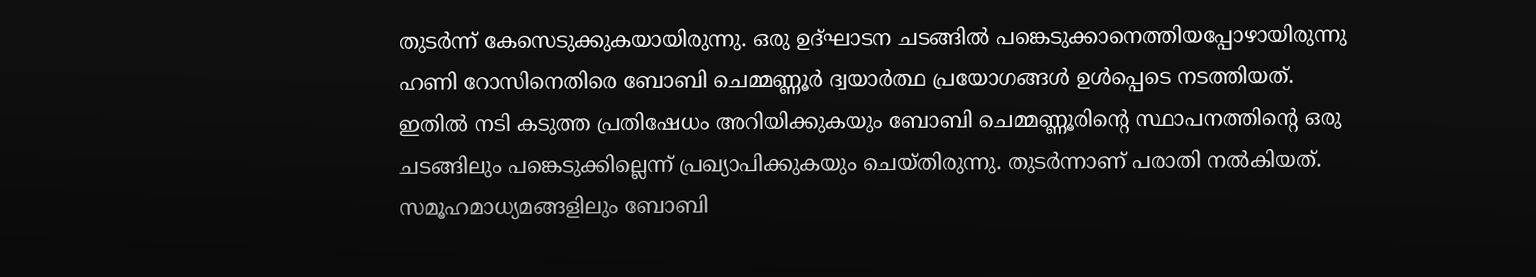തുടര്‍ന്ന് കേസെടുക്കുകയായിരുന്നു. ഒരു ഉദ്ഘാടന ചടങ്ങില്‍ പങ്കെടുക്കാനെത്തിയപ്പോഴായിരുന്നു ഹണി റോസിനെതിരെ ബോബി ചെമ്മണ്ണൂര്‍ ദ്വയാര്‍ത്ഥ പ്രയോഗങ്ങള്‍ ഉള്‍പ്പെടെ നടത്തിയത്. ഇതില്‍ നടി കടുത്ത പ്രതിഷേധം അറിയിക്കുകയും ബോബി ചെമ്മണ്ണൂരിന്റെ സ്ഥാപനത്തിന്റെ ഒരു ചടങ്ങിലും പങ്കെടുക്കില്ലെന്ന് പ്രഖ്യാപിക്കുകയും ചെയ്തിരുന്നു. തുടര്‍ന്നാണ് പരാതി നല്‍കിയത്. സമൂഹമാധ്യമങ്ങളിലും ബോബി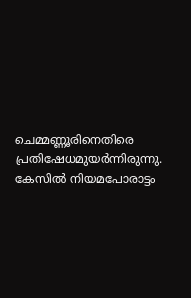ചെമ്മണ്ണൂരിനെതിരെ പ്രതിഷേധമുയര്‍ന്നിരുന്നു. കേസില്‍ നിയമപോരാട്ടം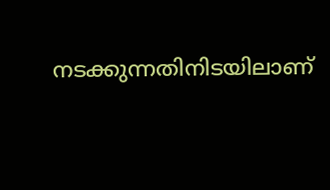നടക്കുന്നതിനിടയിലാണ്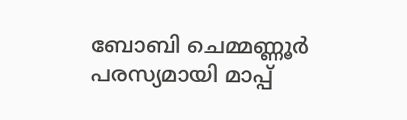ബോബി ചെമ്മണ്ണൂര്‍ പരസ്യമായി മാപ്പ്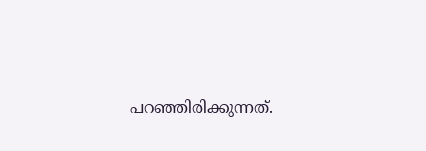പറഞ്ഞിരിക്കുന്നത്.